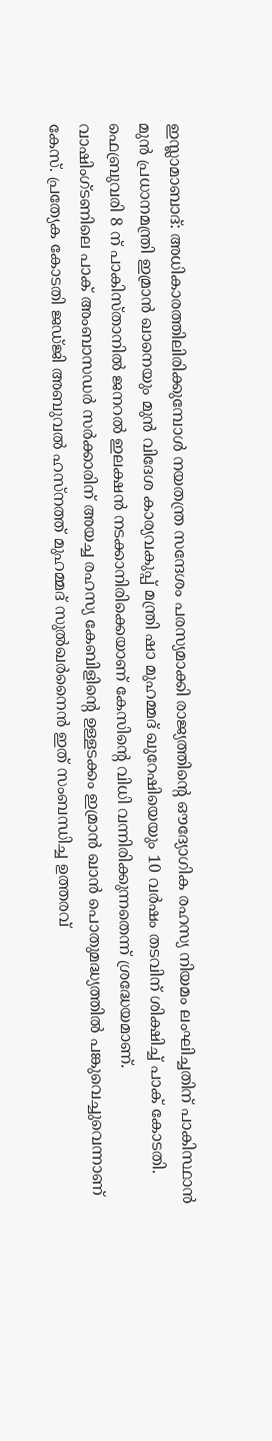ഇസ്ലാമാബാദ്: അധികാരത്തിലിരിക്കുമ്പോൾ നയതന്ത്ര സന്ദേശം പരസ്യമാക്കി രാജ്യത്തിൻ്റെ ഔദ്യോഗിക രഹസ്യ നിയമം ലംഘിച്ചതിന് പാകിസ്ഥാൻ മുൻ പ്രധാനമന്ത്രി ഇമ്രാൻ ഖാനെയും മുൻ വിദേശ കാര്യവകുപ്പ് മന്ത്രി ഷാ മുഹമ്മദ് ഖുറേഷിയെയും 10 വർഷം തടവിന് ശിക്ഷിച്ച് പാക് കോടതി. ഫെബ്രുവരി 8 ന് പാകിസ്താനിൽ ജനറൽ ഇലക്ഷൻ നടക്കാനിരിക്കെയാണ് കേസിന്റെ വിധി വന്നിരിക്കുന്നതെന്ന് ശ്രദ്ധേയമാണ്.
വാഷിംഗ്ടണിലെ പാക് അംബാസഡർ സർക്കാരിന് അയച്ച രഹസ്യ കേബിളിൻ്റെ ഉള്ളടക്കം ഇമ്രാൻ ഖാൻ പൊതുമദ്ധ്യത്തിൽ പങ്കുവെച്ചുവെന്നാണ് കേസ്. പ്രത്യേക കോടതി ജഡ്ജി അബുവൽ ഹസ്നത്ത് മുഹമ്മദ് സുൽഖർനൈൻ ഇത് സംബന്ധിച്ച ഉത്തരവ്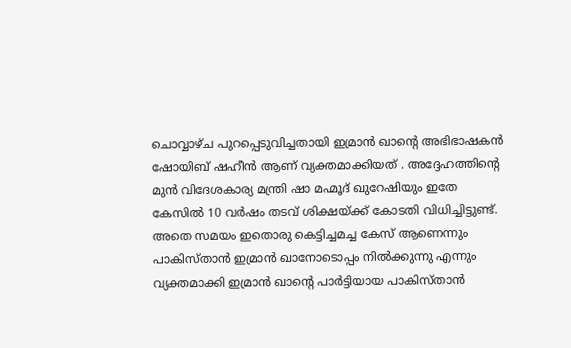ചൊവ്വാഴ്ച പുറപ്പെടുവിച്ചതായി ഇമ്രാൻ ഖാൻ്റെ അഭിഭാഷകൻ ഷോയിബ് ഷഹീൻ ആണ് വ്യക്തമാക്കിയത് . അദ്ദേഹത്തിൻ്റെ മുൻ വിദേശകാര്യ മന്ത്രി ഷാ മഹ്മൂദ് ഖുറേഷിയും ഇതേ കേസിൽ 10 വർഷം തടവ് ശിക്ഷയ്ക്ക് കോടതി വിധിച്ചിട്ടുണ്ട്.
അതെ സമയം ഇതൊരു കെട്ടിച്ചമച്ച കേസ് ആണെന്നും പാകിസ്താൻ ഇമ്രാൻ ഖാനോടൊപ്പം നിൽക്കുന്നു എന്നും വ്യക്തമാക്കി ഇമ്രാൻ ഖാന്റെ പാർട്ടിയായ പാകിസ്താൻ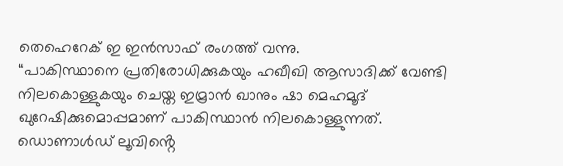തെഹെറേക് ഇ ഇൻസാഫ് രംഗത്ത് വന്നു.
“പാകിസ്ഥാനെ പ്രതിരോധിക്കുകയും ഹഖീഖി ആസാദിക്ക് വേണ്ടി നിലകൊള്ളുകയും ചെയ്ത ഇമ്രാൻ ഖാനും ഷാ മെഹമൂദ് ഖുറേഷിക്കുമൊപ്പമാണ് പാകിസ്ഥാൻ നിലകൊള്ളുന്നത്. ഡൊണാൾഡ് ലൂവിൻ്റെ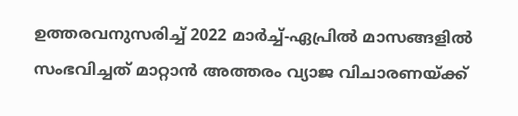ഉത്തരവനുസരിച്ച് 2022 മാർച്ച്-ഏപ്രിൽ മാസങ്ങളിൽ സംഭവിച്ചത് മാറ്റാൻ അത്തരം വ്യാജ വിചാരണയ്ക്ക്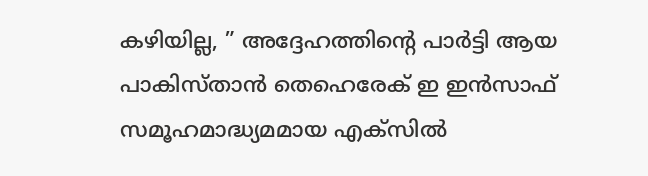കഴിയില്ല, ” അദ്ദേഹത്തിന്റെ പാർട്ടി ആയ പാകിസ്താൻ തെഹെരേക് ഇ ഇൻസാഫ് സമൂഹമാദ്ധ്യമമായ എക്സിൽ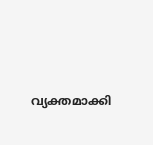വ്യക്തമാക്കി